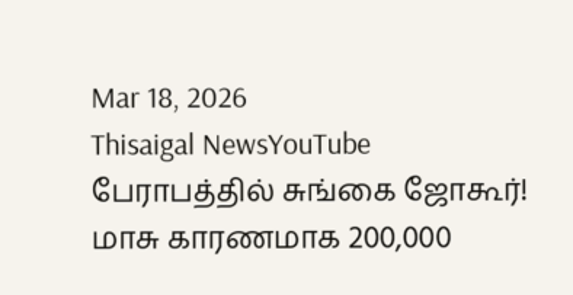Mar 18, 2026
Thisaigal NewsYouTube
பேராபத்தில் சுங்கை ஜோகூர்! மாசு காரணமாக 200,000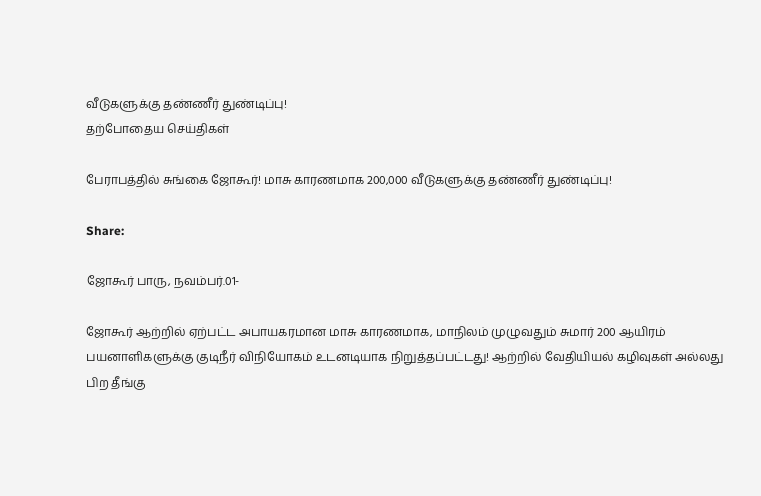வீடுகளுக்கு தண்ணீர் துண்டிப்பு!
தற்போதைய செய்திகள்

பேராபத்தில் சுங்கை ஜோகூர்! மாசு காரணமாக 200,000 வீடுகளுக்கு தண்ணீர் துண்டிப்பு!

Share:

ஜோகூர் பாரு, நவம்பர்.01-

ஜோகூர் ஆற்றில் ஏற்பட்ட அபாயகரமான மாசு காரணமாக, மாநிலம் முழுவதும் சுமார் 200 ஆயிரம் பயனாளிகளுக்கு குடிநீர் விநியோகம் உடனடியாக நிறுத்தப்பட்டது! ஆற்றில் வேதியியல் கழிவுகள் அல்லது பிற தீங்கு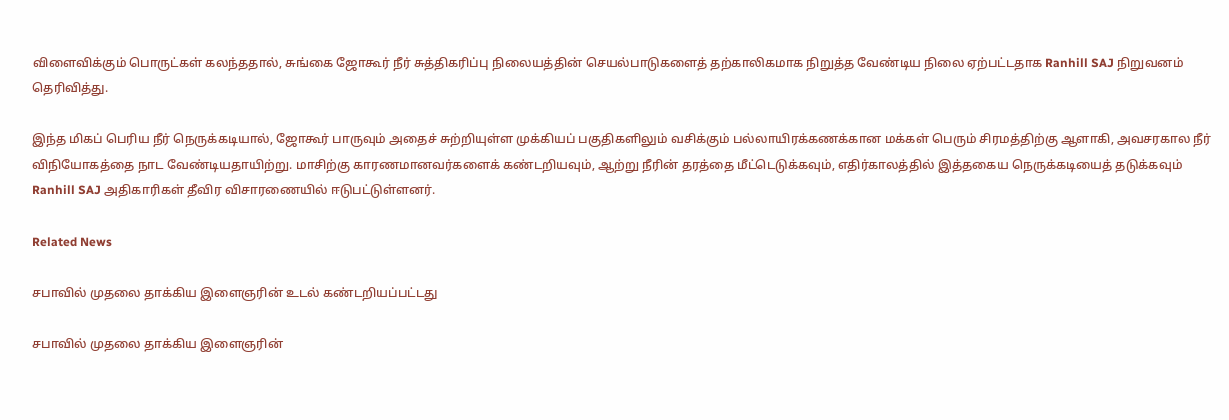விளைவிக்கும் பொருட்கள் கலந்ததால், சுங்கை ஜோகூர் நீர் சுத்திகரிப்பு நிலையத்தின் செயல்பாடுகளைத் தற்காலிகமாக நிறுத்த வேண்டிய நிலை ஏற்பட்டதாக Ranhill SAJ நிறுவனம் தெரிவித்து.

இந்த மிகப் பெரிய நீர் நெருக்கடியால், ஜோகூர் பாருவும் அதைச் சுற்றியுள்ள முக்கியப் பகுதிகளிலும் வசிக்கும் பல்லாயிரக்கணக்கான மக்கள் பெரும் சிரமத்திற்கு ஆளாகி, அவசரகால நீர் விநியோகத்தை நாட வேண்டியதாயிற்று. மாசிற்கு காரணமானவர்களைக் கண்டறியவும், ஆற்று நீரின் தரத்தை மீட்டெடுக்கவும், எதிர்காலத்தில் இத்தகைய நெருக்கடியைத் தடுக்கவும் Ranhill SAJ அதிகாரிகள் தீவிர விசாரணையில் ஈடுபட்டுள்ளனர்.

Related News

சபாவில் முதலை தாக்கிய இளைஞரின் உடல் கண்டறியப்பட்டது

சபாவில் முதலை தாக்கிய இளைஞரின்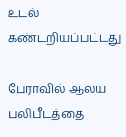உடல் கண்டறியப்பட்டது

பேராவில் ஆலய பலிபீடத்தை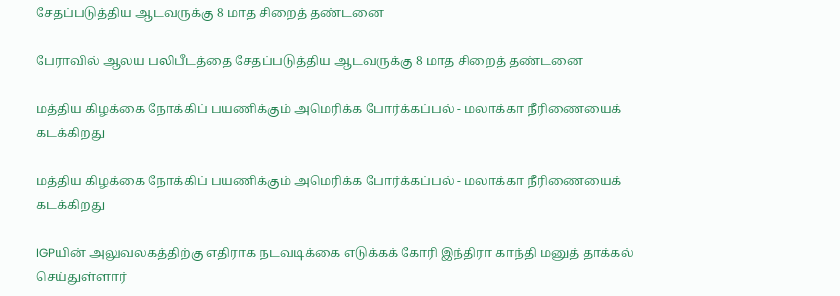சேதப்படுத்திய ஆடவருக்கு 8 மாத சிறைத் தண்டனை

பேராவில் ஆலய பலிபீடத்தை சேதப்படுத்திய ஆடவருக்கு 8 மாத சிறைத் தண்டனை

மத்திய கிழக்கை நோக்கிப் பயணிக்கும் அமெரிக்க போர்க்கப்பல் - மலாக்கா நீரிணையைக் கடக்கிறது

மத்திய கிழக்கை நோக்கிப் பயணிக்கும் அமெரிக்க போர்க்கப்பல் - மலாக்கா நீரிணையைக் கடக்கிறது

IGPயின் அலுவலகத்திற்கு எதிராக நடவடிக்கை எடுக்கக் கோரி இந்திரா காந்தி மனுத் தாக்கல் செய்துள்ளார்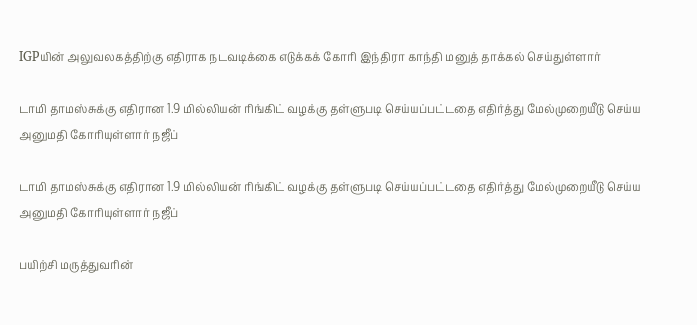IGPயின் அலுவலகத்திற்கு எதிராக நடவடிக்கை எடுக்கக் கோரி இந்திரா காந்தி மனுத் தாக்கல் செய்துள்ளார்

டாமி தாமஸ்சுக்கு எதிரான 1.9 மில்லியன் ரிங்கிட் வழக்கு தள்ளுபடி செய்யப்பட்டதை எதிர்த்து மேல்முறையீடு செய்ய அனுமதி கோரியுள்ளார் நஜீப்

டாமி தாமஸ்சுக்கு எதிரான 1.9 மில்லியன் ரிங்கிட் வழக்கு தள்ளுபடி செய்யப்பட்டதை எதிர்த்து மேல்முறையீடு செய்ய அனுமதி கோரியுள்ளார் நஜீப்

பயிற்சி மருத்துவரின்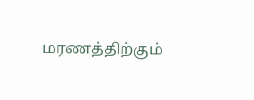மரணத்திற்கும்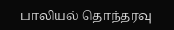பாலியல் தொந்தரவு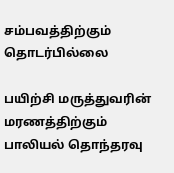சம்பவத்திற்கும் தொடர்பில்லை

பயிற்சி மருத்துவரின் மரணத்திற்கும் பாலியல் தொந்தரவு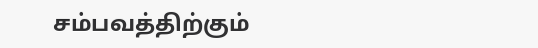சம்பவத்திற்கும்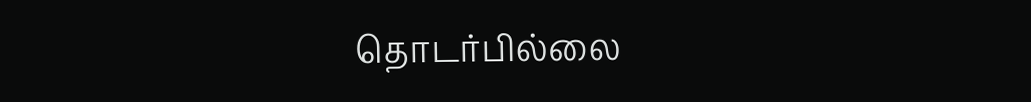தொடர்பில்லை